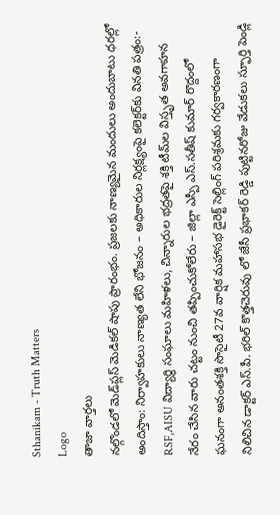Sthanikam - Truth Matters
Logo
తాజా వార్తలు
నల్గొండలో మెడ్‌ప్లస్ మెడికల్ షాపు ప్రారంభం. ప్రజలకు నాణ్యమైన మందులు అందుబాటు ధరల్లో అందిస్తాం: నిర్వాహకులు నాణ్యత లేని భోజనం – అధికారుల నిర్లక్ష్యంపై కలెక్టర్‌కు వినతి పత్రం:- RSF,AISU విద్యార్థి సంఘాలు మహిళలు, చిన్నారుల భద్రతపై శక్తి టీమ్‌ల విస్తృత అవగాహన నేరం చేసిన వారు చట్టం నుంచి తప్పించుకోలేరు – జిల్లా ఎస్పీ ఎస్.సతీష్ కుమార్ రొద్దంలో ఘనంగా అనంతశక్తి సొసైటీ 27వ వార్షిక మహాసభ డైరెక్ట్ సెల్లింగ్ పరిశ్రమకు గర్వకారణంగా నిలిచిన డాక్టర్ ఎస్.పీ. భరిల్ కొత్తచెరువు లో జేసీ ప్రభాకర్ రెడ్డి పుట్టినరోజు వేడుకలు స్ఫూర్తి పెండ్లి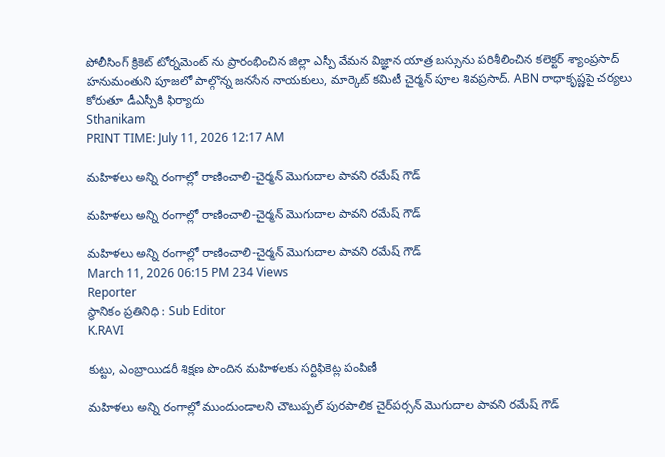పోలీసింగ్ క్రికెట్ టోర్నమెంట్ ను ప్రారంభించిన జిల్లా ఎస్పీ వేమన విజ్ఞాన యాత్ర బస్సును పరిశీలించిన కలెక్టర్ శ్యాంప్రసాద్ హనుమంతుని పూజలో పాల్గొన్న జనసేన నాయకులు, మార్కెట్ కమిటీ చైర్మన్ పూల శివప్రసాద్. ABN రాధాకృష్ణపై చర్యలు కోరుతూ డీఎస్పీకి ఫిర్యాదు
Sthanikam
PRINT TIME: July 11, 2026 12:17 AM

మహిళలు అన్ని రంగాల్లో రాణించాలి-చైర్మన్ మొగుదాల పావని రమేష్ గౌడ్

మహిళలు అన్ని రంగాల్లో రాణించాలి-చైర్మన్ మొగుదాల పావని రమేష్ గౌడ్

మహిళలు అన్ని రంగాల్లో రాణించాలి-చైర్మన్ మొగుదాల పావని రమేష్ గౌడ్
March 11, 2026 06:15 PM 234 Views
Reporter
స్థానికం ప్రతినిధి : Sub Editor
K.RAVI

కుట్టు, ఎంబ్రాయిడరీ శిక్షణ పొందిన మహిళలకు సర్టిఫికెట్ల పంపిణీ

మహిళలు అన్ని రంగాల్లో ముందుండాలని చౌటుప్పల్ పురపాలిక చైర్‌పర్సన్ మొగుదాల పావని రమేష్ గౌడ్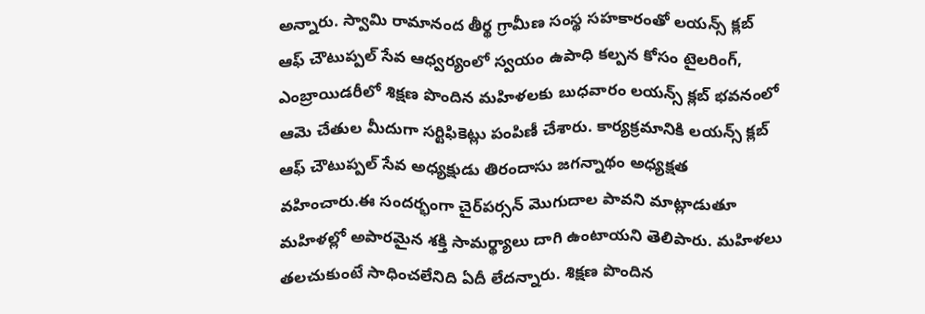అన్నారు. స్వామి రామానంద తీర్థ గ్రామీణ సంస్థ సహకారంతో లయన్స్ క్లబ్ ఆఫ్ చౌటుప్పల్ సేవ ఆధ్వర్యంలో స్వయం ఉపాధి కల్పన కోసం టైలరింగ్, ఎంబ్రాయిడరీలో శిక్షణ పొందిన మహిళలకు బుధవారం లయన్స్ క్లబ్ భవనంలో ఆమె చేతుల మీదుగా సర్టిఫికెట్లు పంపిణీ చేశారు. కార్యక్రమానికి లయన్స్ క్లబ్ ఆఫ్ చౌటుప్పల్ సేవ అధ్యక్షుడు తిరందాసు జగన్నాథం అధ్యక్షత వహించారు.ఈ సందర్భంగా చైర్‌పర్సన్ మొగుదాల పావని మాట్లాడుతూ మహిళల్లో అపారమైన శక్తి సామర్థ్యాలు దాగి ఉంటాయని తెలిపారు. మహిళలు తలచుకుంటే సాధించలేనిది ఏదీ లేదన్నారు. శిక్షణ పొందిన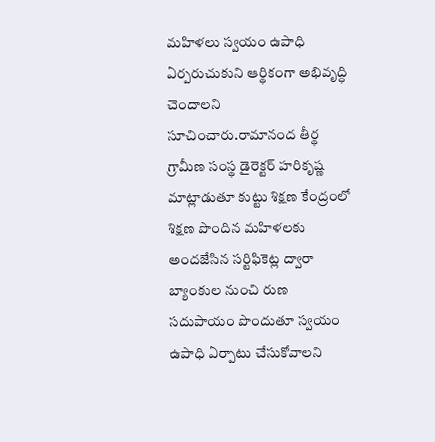మహిళలు స్వయం ఉపాధి ఏర్పరుచుకుని ఆర్థికంగా అభివృద్ధి చెందాలని సూచించారు.రామానంద తీర్థ గ్రామీణ సంస్థ డైరెక్టర్ హరికృష్ణ మాట్లాడుతూ కుట్టు శిక్షణ కేంద్రంలో శిక్షణ పొందిన మహిళలకు అందజేసిన సర్టిఫికెట్ల ద్వారా బ్యాంకుల నుంచి రుణ సదుపాయం పొందుతూ స్వయం ఉపాధి ఏర్పాటు చేసుకోవాలని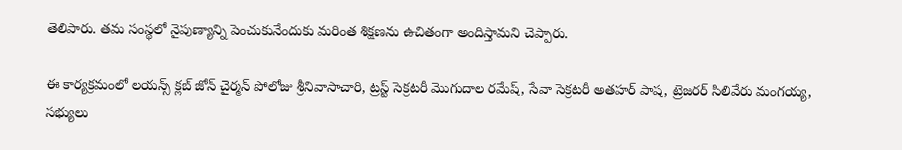తెలిపారు. తమ సంస్థలో నైపుణ్యాన్ని పెంచుకునేందుకు మరింత శిక్షణను ఉచితంగా అందిస్తామని చెప్పారు.

ఈ కార్యక్రమంలో లయన్స్ క్లబ్ జోన్ చైర్మన్ పోలోజు శ్రీనివాసాచారి, ట్రస్ట్ సెక్రటరీ మొగుదాల రమేష్, సేవా సెక్రటరీ అతహర్ పాష, ట్రెజరర్ సిలివేరు మంగయ్య, సభ్యులు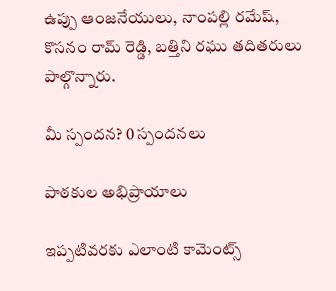ఉప్పు ఆంజనేయులు, నాంపల్లి రమేష్, కొసనం రామ్ రెడ్డి, బత్తిని రఘు తదితరులు పాల్గొన్నారు.

మీ స్పందన? 0 స్పందనలు

పాఠకుల అభిప్రాయాలు

ఇప్పటివరకు ఎలాంటి కామెంట్స్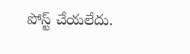పోస్ట్ చేయలేదు.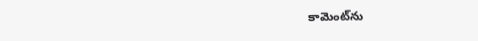కామెంట్‌ను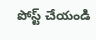పోస్ట్ చేయండి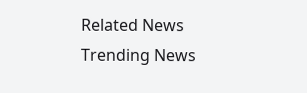Related News
Trending News